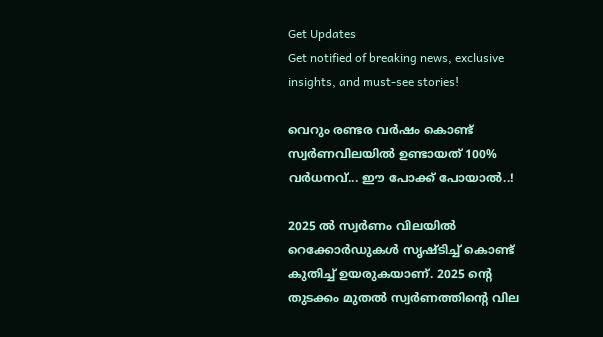Get Updates
Get notified of breaking news, exclusive insights, and must-see stories!

വെറും രണ്ടര വര്‍ഷം കൊണ്ട് സ്വര്‍ണവിലയില്‍ ഉണ്ടായത് 100% വര്‍ധനവ്... ഈ പോക്ക് പോയാല്‍..!

2025 ല്‍ സ്വര്‍ണം വിലയില്‍ റെക്കോര്‍ഡുകള്‍ സൃഷ്ടിച്ച് കൊണ്ട് കുതിച്ച് ഉയരുകയാണ്. 2025 ന്റെ തുടക്കം മുതല്‍ സ്വര്‍ണത്തിന്റെ വില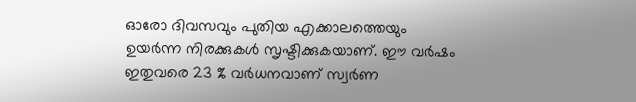ഓരോ ദിവസവും പുതിയ എക്കാലത്തെയും ഉയര്‍ന്ന നിരക്കുകള്‍ സൃഷ്ടിക്കുകയാണ്. ഈ വര്‍ഷം ഇതുവരെ 23 % വര്‍ധനവാണ് സ്വര്‍ണ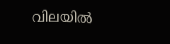വിലയില്‍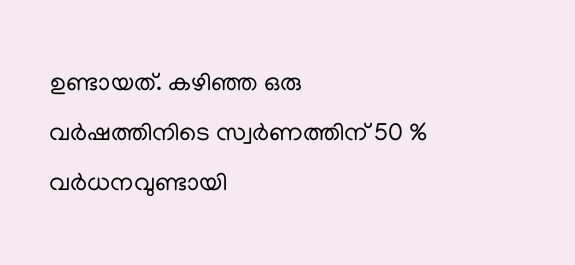ഉണ്ടായത്. കഴിഞ്ഞ ഒരു വര്‍ഷത്തിനിടെ സ്വര്‍ണത്തിന് 50 % വര്‍ധനവുണ്ടായി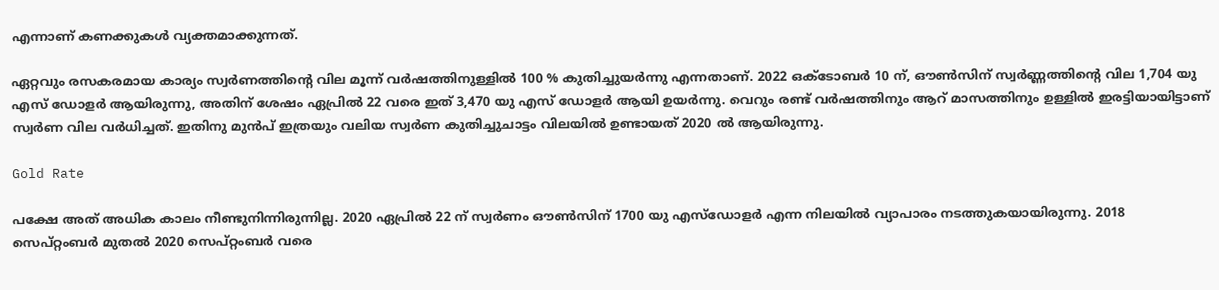എന്നാണ് കണക്കുകള്‍ വ്യക്തമാക്കുന്നത്.

ഏറ്റവും രസകരമായ കാര്യം സ്വര്‍ണത്തിന്റെ വില മൂന്ന് വര്‍ഷത്തിനുള്ളില്‍ 100 % കുതിച്ചുയര്‍ന്നു എന്നതാണ്. 2022 ഒക്ടോബര്‍ 10 ന്, ഔണ്‍സിന് സ്വര്‍ണ്ണത്തിന്റെ വില 1,704 യു എസ് ഡോളര്‍ ആയിരുന്നു, അതിന് ശേഷം ഏപ്രില്‍ 22 വരെ ഇത് 3,470 യു എസ് ഡോളര്‍ ആയി ഉയര്‍ന്നു. വെറും രണ്ട് വര്‍ഷത്തിനും ആറ് മാസത്തിനും ഉള്ളില്‍ ഇരട്ടിയായിട്ടാണ് സ്വര്‍ണ വില വര്‍ധിച്ചത്. ഇതിനു മുന്‍പ് ഇത്രയും വലിയ സ്വര്‍ണ കുതിച്ചുചാട്ടം വിലയില്‍ ഉണ്ടായത് 2020 ല്‍ ആയിരുന്നു.

Gold Rate

പക്ഷേ അത് അധിക കാലം നീണ്ടുനിന്നിരുന്നില്ല. 2020 ഏപ്രില്‍ 22 ന് സ്വര്‍ണം ഔണ്‍സിന് 1700 യു എസ്ഡോളര്‍ എന്ന നിലയില്‍ വ്യാപാരം നടത്തുകയായിരുന്നു. 2018 സെപ്റ്റംബര്‍ മുതല്‍ 2020 സെപ്റ്റംബര്‍ വരെ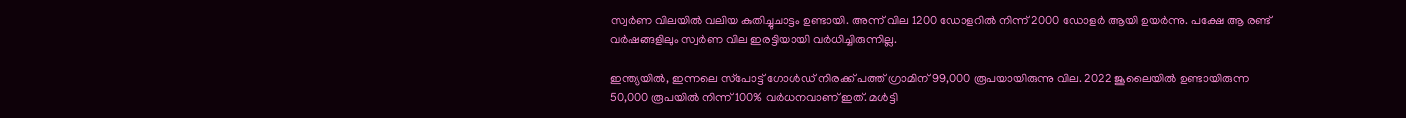സ്വര്‍ണ വിലയില്‍ വലിയ കുതിച്ചുചാട്ടം ഉണ്ടായി. അന്ന് വില 1200 ഡോളറില്‍ നിന്ന് 2000 ഡോളര്‍ ആയി ഉയര്‍ന്നു. പക്ഷേ ആ രണ്ട് വര്‍ഷങ്ങളിലും സ്വര്‍ണ വില ഇരട്ടിയായി വര്‍ധിച്ചിരുന്നില്ല.

ഇന്ത്യയില്‍, ഇന്നലെ സ്‌പോട്ട് ഗോള്‍ഡ് നിരക്ക് പത്ത് ഗ്രാമിന് 99,000 രൂപയായിരുന്നു വില. 2022 ജൂലൈയില്‍ ഉണ്ടായിരുന്ന 50,000 രൂപയില്‍ നിന്ന് 100% വര്‍ധനവാണ് ഇത്. മള്‍ട്ടി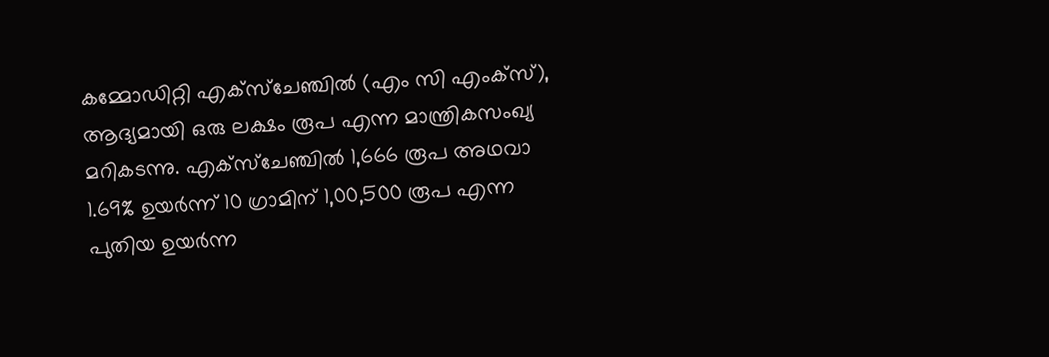കമ്മോഡിറ്റി എക്‌സ്‌ചേഞ്ചില്‍ (എം സി എംക്‌സ്), ആദ്യമായി ഒരു ലക്ഷം രൂപ എന്ന മാന്ത്രികസംഖ്യ മറികടന്നു. എക്‌സ്‌ചേഞ്ചില്‍ 1,666 രൂപ അഥവാ 1.69% ഉയര്‍ന്ന് 10 ഗ്രാമിന് 1,00,500 രൂപ എന്ന പുതിയ ഉയര്‍ന്ന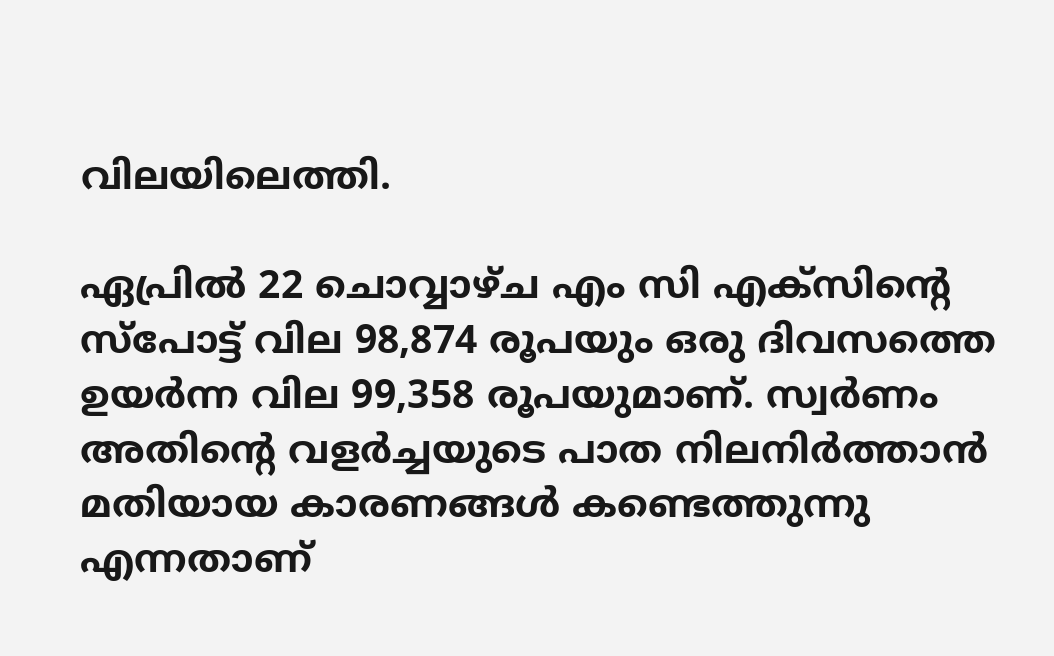വിലയിലെത്തി.

ഏപ്രില്‍ 22 ചൊവ്വാഴ്ച എം സി എക്സിന്റെ സ്പോട്ട് വില 98,874 രൂപയും ഒരു ദിവസത്തെ ഉയര്‍ന്ന വില 99,358 രൂപയുമാണ്. സ്വര്‍ണം അതിന്റെ വളര്‍ച്ചയുടെ പാത നിലനിര്‍ത്താന്‍ മതിയായ കാരണങ്ങള്‍ കണ്ടെത്തുന്നു എന്നതാണ്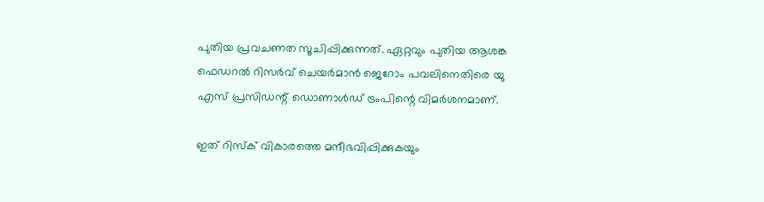പുതിയ പ്രവചണത സൂചിപ്പിക്കുന്നത്. ഏറ്റവും പുതിയ ആശങ്ക ഫെഡറല്‍ റിസര്‍വ് ചെയര്‍മാന്‍ ജെറോം പവലിനെതിരെ യു എസ് പ്രസിഡന്റ് ഡൊണാള്‍ഡ് ട്രംപിന്റെ വിമര്‍ശനമാണ്.

ഇത് റിസ്‌ക് വികാരത്തെ മന്ദീഭവിപ്പിക്കുകയും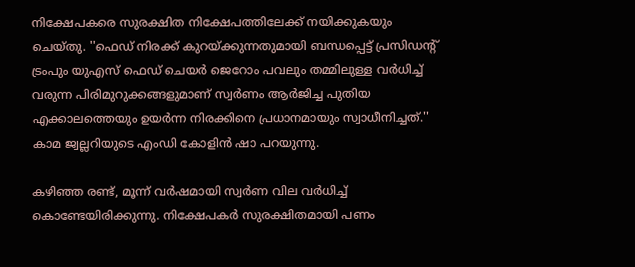നിക്ഷേപകരെ സുരക്ഷിത നിക്ഷേപത്തിലേക്ക് നയിക്കുകയും ചെയ്തു. ''ഫെഡ് നിരക്ക് കുറയ്ക്കുന്നതുമായി ബന്ധപ്പെട്ട് പ്രസിഡന്റ് ട്രംപും യുഎസ് ഫെഡ് ചെയര്‍ ജെറോം പവലും തമ്മിലുള്ള വര്‍ധിച്ച് വരുന്ന പിരിമുറുക്കങ്ങളുമാണ് സ്വര്‍ണം ആര്‍ജിച്ച പുതിയ എക്കാലത്തെയും ഉയര്‍ന്ന നിരക്കിനെ പ്രധാനമായും സ്വാധീനിച്ചത്.'' കാമ ജ്വല്ലറിയുടെ എംഡി കോളിന്‍ ഷാ പറയുന്നു.

കഴിഞ്ഞ രണ്ട്, മൂന്ന് വര്‍ഷമായി സ്വര്‍ണ വില വര്‍ധിച്ച് കൊണ്ടേയിരിക്കുന്നു. നിക്ഷേപകര്‍ സുരക്ഷിതമായി പണം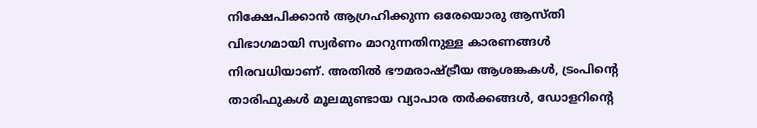നിക്ഷേപിക്കാന്‍ ആഗ്രഹിക്കുന്ന ഒരേയൊരു ആസ്തി വിഭാഗമായി സ്വര്‍ണം മാറുന്നതിനുള്ള കാരണങ്ങള്‍ നിരവധിയാണ്. അതില്‍ ഭൗമരാഷ്ട്രീയ ആശങ്കകള്‍, ട്രംപിന്റെ താരിഫുകള്‍ മൂലമുണ്ടായ വ്യാപാര തര്‍ക്കങ്ങള്‍, ഡോളറിന്റെ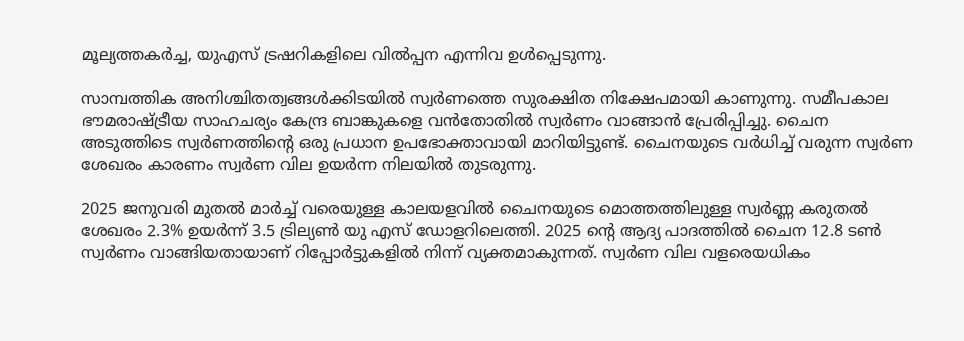മൂല്യത്തകര്‍ച്ച, യുഎസ് ട്രഷറികളിലെ വില്‍പ്പന എന്നിവ ഉള്‍പ്പെടുന്നു.

സാമ്പത്തിക അനിശ്ചിതത്വങ്ങള്‍ക്കിടയില്‍ സ്വര്‍ണത്തെ സുരക്ഷിത നിക്ഷേപമായി കാണുന്നു. സമീപകാല ഭൗമരാഷ്ട്രീയ സാഹചര്യം കേന്ദ്ര ബാങ്കുകളെ വന്‍തോതില്‍ സ്വര്‍ണം വാങ്ങാന്‍ പ്രേരിപ്പിച്ചു. ചൈന അടുത്തിടെ സ്വര്‍ണത്തിന്റെ ഒരു പ്രധാന ഉപഭോക്താവായി മാറിയിട്ടുണ്ട്. ചൈനയുടെ വര്‍ധിച്ച് വരുന്ന സ്വര്‍ണ ശേഖരം കാരണം സ്വര്‍ണ വില ഉയര്‍ന്ന നിലയില്‍ തുടരുന്നു.

2025 ജനുവരി മുതല്‍ മാര്‍ച്ച് വരെയുള്ള കാലയളവില്‍ ചൈനയുടെ മൊത്തത്തിലുള്ള സ്വര്‍ണ്ണ കരുതല്‍ ശേഖരം 2.3% ഉയര്‍ന്ന് 3.5 ട്രില്യണ്‍ യു എസ് ഡോളറിലെത്തി. 2025 ന്റെ ആദ്യ പാദത്തില്‍ ചൈന 12.8 ടണ്‍ സ്വര്‍ണം വാങ്ങിയതായാണ് റിപ്പോര്‍ട്ടുകളില്‍ നിന്ന് വ്യക്തമാകുന്നത്. സ്വര്‍ണ വില വളരെയധികം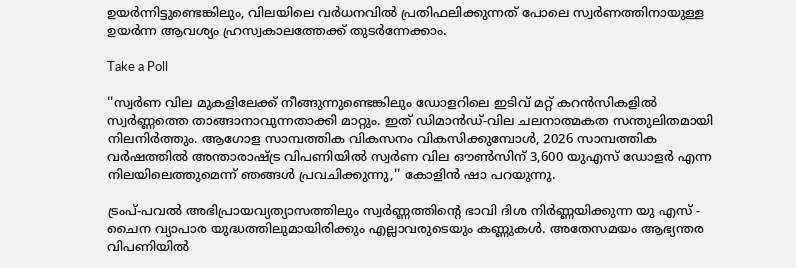ഉയര്‍ന്നിട്ടുണ്ടെങ്കിലും, വിലയിലെ വര്‍ധനവില്‍ പ്രതിഫലിക്കുന്നത് പോലെ സ്വര്‍ണത്തിനായുള്ള ഉയര്‍ന്ന ആവശ്യം ഹ്രസ്വകാലത്തേക്ക് തുടര്‍ന്നേക്കാം.

Take a Poll

''സ്വര്‍ണ വില മുകളിലേക്ക് നീങ്ങുന്നുണ്ടെങ്കിലും ഡോളറിലെ ഇടിവ് മറ്റ് കറന്‍സികളില്‍ സ്വര്‍ണ്ണത്തെ താങ്ങാനാവുന്നതാക്കി മാറ്റും. ഇത് ഡിമാന്‍ഡ്-വില ചലനാത്മകത സന്തുലിതമായി നിലനിര്‍ത്തും. ആഗോള സാമ്പത്തിക വികസനം വികസിക്കുമ്പോള്‍, 2026 സാമ്പത്തിക വര്‍ഷത്തില്‍ അന്താരാഷ്ട്ര വിപണിയില്‍ സ്വര്‍ണ വില ഔണ്‍സിന് 3,600 യുഎസ് ഡോളര്‍ എന്ന നിലയിലെത്തുമെന്ന് ഞങ്ങള്‍ പ്രവചിക്കുന്നു,'' കോളിന്‍ ഷാ പറയുന്നു.

ട്രംപ്-പവല്‍ അഭിപ്രായവ്യത്യാസത്തിലും സ്വര്‍ണ്ണത്തിന്റെ ഭാവി ദിശ നിര്‍ണ്ണയിക്കുന്ന യു എസ് - ചൈന വ്യാപാര യുദ്ധത്തിലുമായിരിക്കും എല്ലാവരുടെയും കണ്ണുകള്‍. അതേസമയം ആഭ്യന്തര വിപണിയില്‍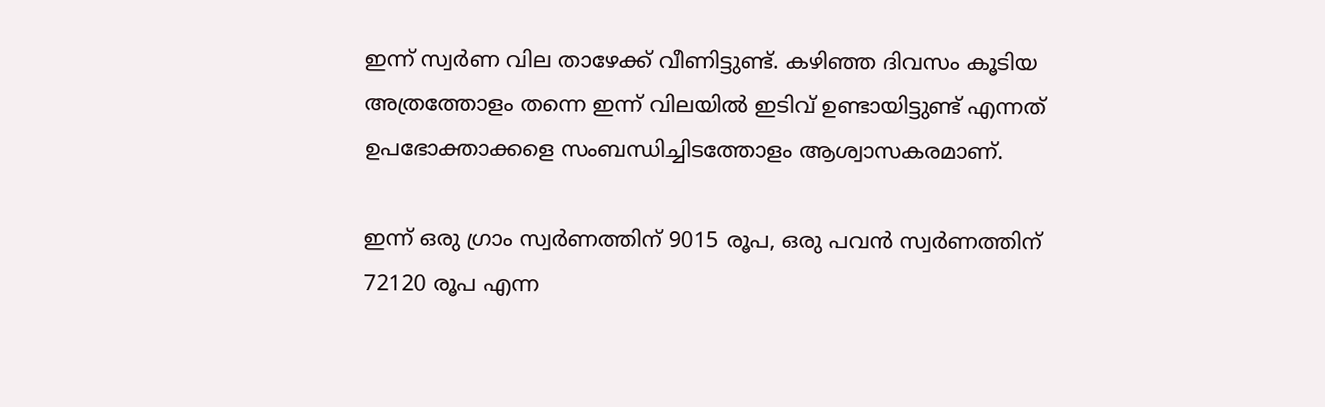ഇന്ന് സ്വര്‍ണ വില താഴേക്ക് വീണിട്ടുണ്ട്. കഴിഞ്ഞ ദിവസം കൂടിയ അത്രത്തോളം തന്നെ ഇന്ന് വിലയില്‍ ഇടിവ് ഉണ്ടായിട്ടുണ്ട് എന്നത് ഉപഭോക്താക്കളെ സംബന്ധിച്ചിടത്തോളം ആശ്വാസകരമാണ്.

ഇന്ന് ഒരു ഗ്രാം സ്വര്‍ണത്തിന് 9015 രൂപ, ഒരു പവന്‍ സ്വര്‍ണത്തിന് 72120 രൂപ എന്ന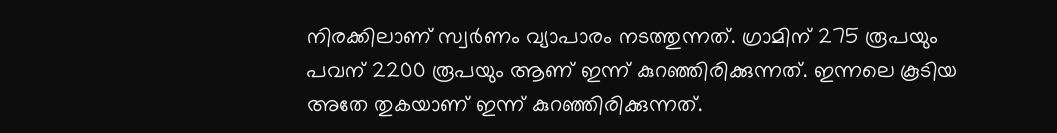നിരക്കിലാണ് സ്വര്‍ണം വ്യാപാരം നടത്തുന്നത്. ഗ്രാമിന് 275 രൂപയും പവന് 2200 രൂപയും ആണ് ഇന്ന് കുറഞ്ഞിരിക്കുന്നത്. ഇന്നലെ കൂടിയ അതേ തുകയാണ് ഇന്ന് കുറഞ്ഞിരിക്കുന്നത്.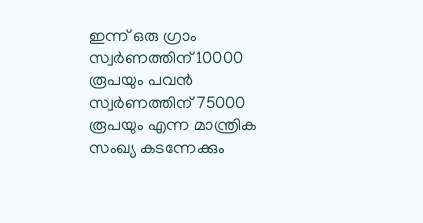ഇന്ന് ഒരു ഗ്രാം സ്വര്‍ണത്തിന് 10000 രൂപയും പവന്‍ സ്വര്‍ണത്തിന് 75000 രൂപയും എന്ന മാന്ത്രിക സംഖ്യ കടന്നേക്കും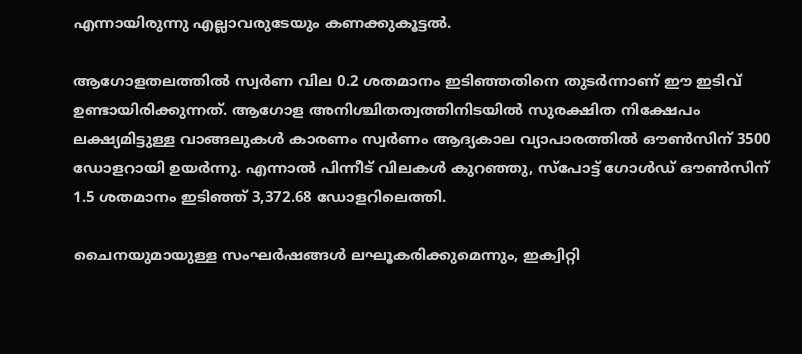എന്നായിരുന്നു എല്ലാവരുടേയും കണക്കുകൂട്ടല്‍.

ആഗോളതലത്തില്‍ സ്വര്‍ണ വില 0.2 ശതമാനം ഇടിഞ്ഞതിനെ തുടര്‍ന്നാണ് ഈ ഇടിവ് ഉണ്ടായിരിക്കുന്നത്. ആഗോള അനിശ്ചിതത്വത്തിനിടയില്‍ സുരക്ഷിത നിക്ഷേപം ലക്ഷ്യമിട്ടുള്ള വാങ്ങലുകള്‍ കാരണം സ്വര്‍ണം ആദ്യകാല വ്യാപാരത്തില്‍ ഔണ്‍സിന് 3500 ഡോളറായി ഉയര്‍ന്നു. എന്നാല്‍ പിന്നീട് വിലകള്‍ കുറഞ്ഞു, സ്‌പോട്ട് ഗോള്‍ഡ് ഔണ്‍സിന് 1.5 ശതമാനം ഇടിഞ്ഞ് 3,372.68 ഡോളറിലെത്തി.

ചൈനയുമായുള്ള സംഘര്‍ഷങ്ങള്‍ ലഘൂകരിക്കുമെന്നും, ഇക്വിറ്റി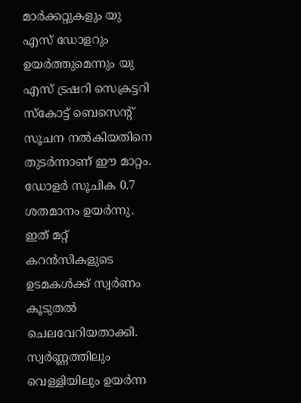മാര്‍ക്കറ്റുകളും യു എസ് ഡോളറും ഉയര്‍ത്തുമെന്നും യു എസ് ട്രഷറി സെക്രട്ടറി സ്‌കോട്ട് ബെസെന്റ് സൂചന നല്‍കിയതിനെ തുടര്‍ന്നാണ് ഈ മാറ്റം. ഡോളര്‍ സൂചിക 0.7 ശതമാനം ഉയര്‍ന്നു. ഇത് മറ്റ് കറന്‍സികളുടെ ഉടമകള്‍ക്ക് സ്വര്‍ണം കൂടുതല്‍ ചെലവേറിയതാക്കി. സ്വര്‍ണ്ണത്തിലും വെള്ളിയിലും ഉയര്‍ന്ന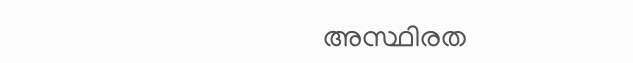അസ്ഥിരത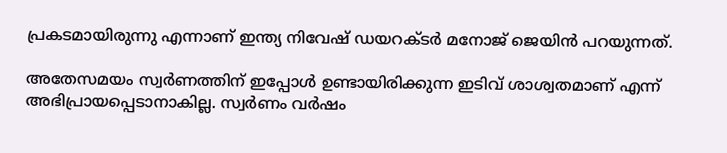പ്രകടമായിരുന്നു എന്നാണ് ഇന്ത്യ നിവേഷ് ഡയറക്ടര്‍ മനോജ് ജെയിന്‍ പറയുന്നത്.

അതേസമയം സ്വര്‍ണത്തിന് ഇപ്പോള്‍ ഉണ്ടായിരിക്കുന്ന ഇടിവ് ശാശ്വതമാണ് എന്ന് അഭിപ്രായപ്പെടാനാകില്ല. സ്വര്‍ണം വര്‍ഷം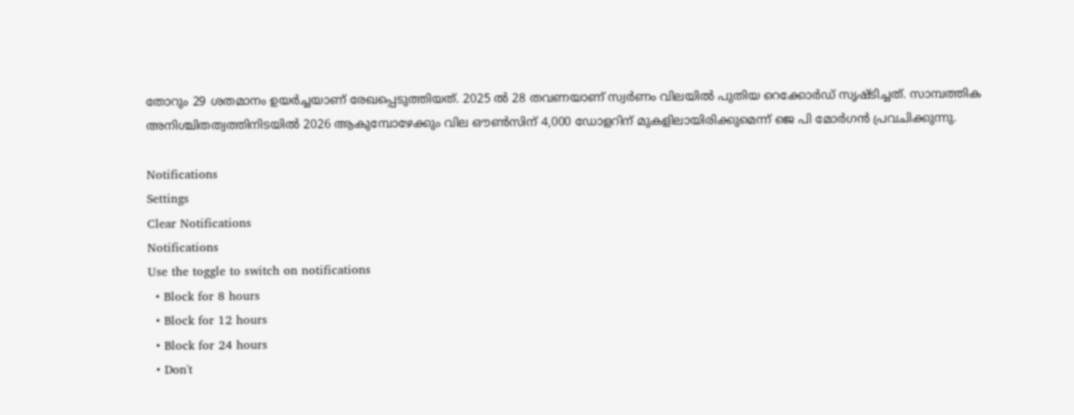തോറും 29 ശതമാനം ഉയര്‍ച്ചയാണ് രേഖപ്പെടുത്തിയത്. 2025 ല്‍ 28 തവണയാണ് സ്വര്‍ണം വിലയില്‍ പുതിയ റെക്കോര്‍ഡ് സൃഷ്ടിച്ചത്. സാമ്പത്തിക അനിശ്ചിതത്വത്തിനിടയില്‍ 2026 ആകുമ്പോഴേക്കും വില ഔണ്‍സിന് 4,000 ഡോളറിന് മുകളിലായിരിക്കുമെന്ന് ജെ പി മോര്‍ഗന്‍ പ്രവചിക്കുന്നു.

Notifications
Settings
Clear Notifications
Notifications
Use the toggle to switch on notifications
  • Block for 8 hours
  • Block for 12 hours
  • Block for 24 hours
  • Don't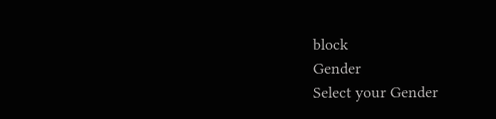block
Gender
Select your Gender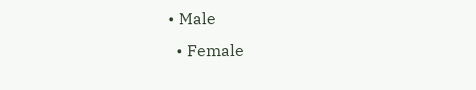• Male
  • Female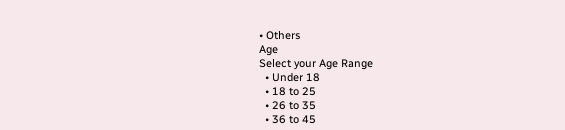• Others
Age
Select your Age Range
  • Under 18
  • 18 to 25
  • 26 to 35
  • 36 to 45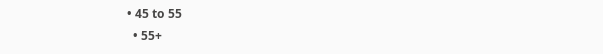• 45 to 55
  • 55+